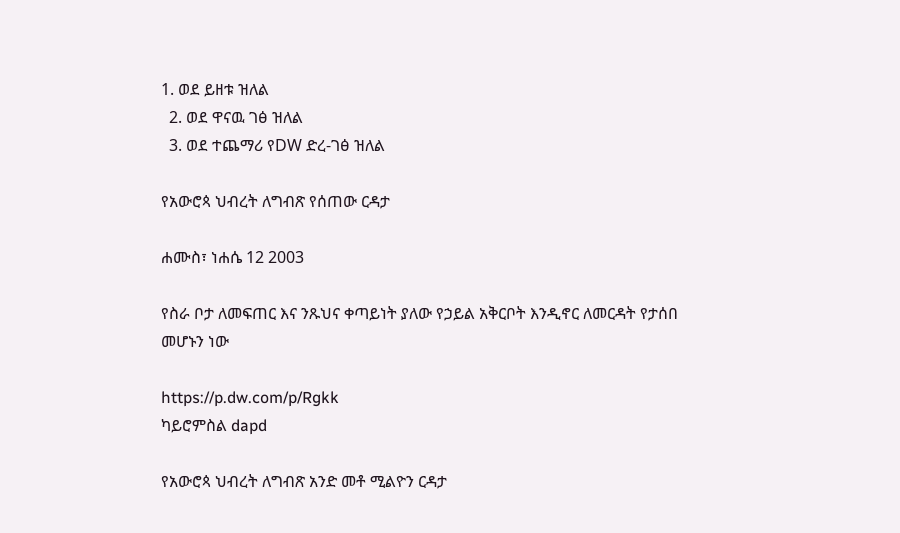1. ወደ ይዘቱ ዝለል
  2. ወደ ዋናዉ ገፅ ዝለል
  3. ወደ ተጨማሪ የDW ድረ-ገፅ ዝለል

የአውሮጳ ህብረት ለግብጽ የሰጠው ርዳታ

ሐሙስ፣ ነሐሴ 12 2003

የስራ ቦታ ለመፍጠር እና ንጹህና ቀጣይነት ያለው የኃይል አቅርቦት እንዲኖር ለመርዳት የታሰበ መሆኑን ነው

https://p.dw.com/p/Rgkk
ካይሮምስል dapd

የአውሮጳ ህብረት ለግብጽ አንድ መቶ ሚልዮን ርዳታ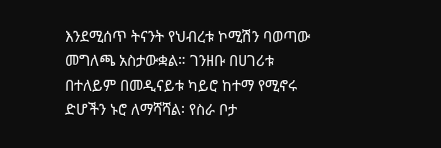እንደሚሰጥ ትናንት የህብረቱ ኮሚሽን ባወጣው መግለጫ አስታውቋል። ገንዘቡ በሀገሪቱ በተለይም በመዲናይቱ ካይሮ ከተማ የሚኖሩ ድሆችን ኑሮ ለማሻሻል፡ የስራ ቦታ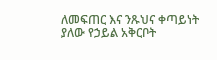ለመፍጠር እና ንጹህና ቀጣይነት ያለው የኃይል አቅርቦት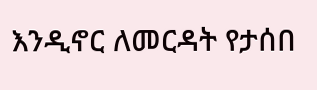እንዲኖር ለመርዳት የታሰበ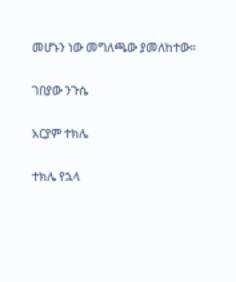መሆኑን ነው መግለጫው ያመለከተው።

ገበያው ንጉሴ

አርያም ተክሌ

ተክሌ የኋላ